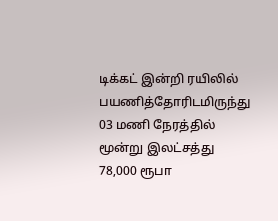டிக்கட் இன்றி ரயிலில் பயணித்தோரிடமிருந்து 03 மணி நேரத்தில் மூன்று இலட்சத்து 78,000 ரூபா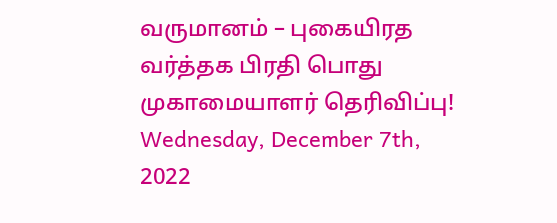வருமானம் – புகையிரத வர்த்தக பிரதி பொது முகாமையாளர் தெரிவிப்பு!
Wednesday, December 7th, 2022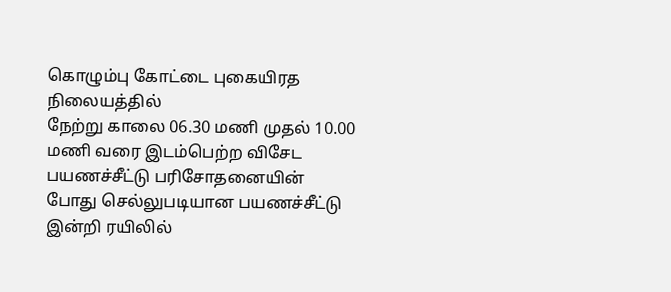கொழும்பு கோட்டை புகையிரத நிலையத்தில்
நேற்று காலை 06.30 மணி முதல் 10.00 மணி வரை இடம்பெற்ற விசேட பயணச்சீட்டு பரிசோதனையின்
போது செல்லுபடியான பயணச்சீட்டு இன்றி ரயிலில்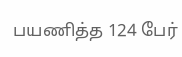பயணித்த 124 பேர்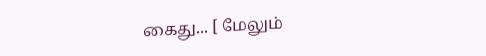கைது... [ மேலும்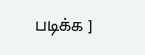படிக்க ]